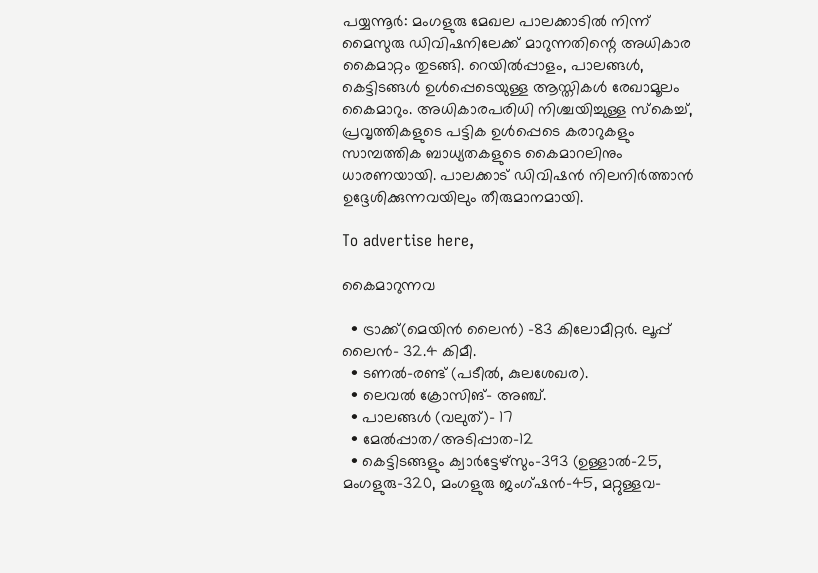പയ്യന്നൂർ: മംഗളുരു മേഖല പാലക്കാടിൽ നിന്ന് മൈസുരു ഡിവിഷനിലേക്ക് മാറുന്നതിന്റെ അധികാര കൈമാറ്റം തുടങ്ങി. റെയിൽപ്പാളം, പാലങ്ങൾ, കെട്ടിടങ്ങൾ ഉൾപ്പെടെയുള്ള ആസ്തികൾ രേഖാമൂലം കൈമാറും. അധികാരപരിധി നിശ്ചയിച്ചുള്ള സ്‌കെച്ച്, പ്രവൃത്തികളുടെ പട്ടിക ഉൾപ്പെടെ കരാറുകളും സാമ്പത്തിക ബാധ്യതകളുടെ കൈമാറലിനും ധാരണയായി. പാലക്കാട് ഡിവിഷൻ നിലനിർത്താൻ ഉദ്ദേശിക്കുന്നവയിലും തീരുമാനമായി.

To advertise here,

കൈമാറുന്നവ

  • ട്രാക്ക്(മെയിൻ ലൈൻ) -83 കിലോമീറ്റർ. ലൂപ്പ് ലൈൻ- 32.4 കിമീ.
  • ടണൽ-രണ്ട് (പടീൽ, കുലശേഖര).
  • ലെവൽ ക്രോസിങ്- അഞ്ച്.
  • പാലങ്ങൾ (വലുത്)- 17
  • മേൽപ്പാത/അടിപ്പാത-12
  • കെട്ടിടങ്ങളും ക്വാർട്ടേഴ്‌സും-393 (ഉള്ളാൽ-25, മംഗളുരു-320, മംഗളുരു ജംഗ്ഷൻ-45, മറ്റുള്ളവ-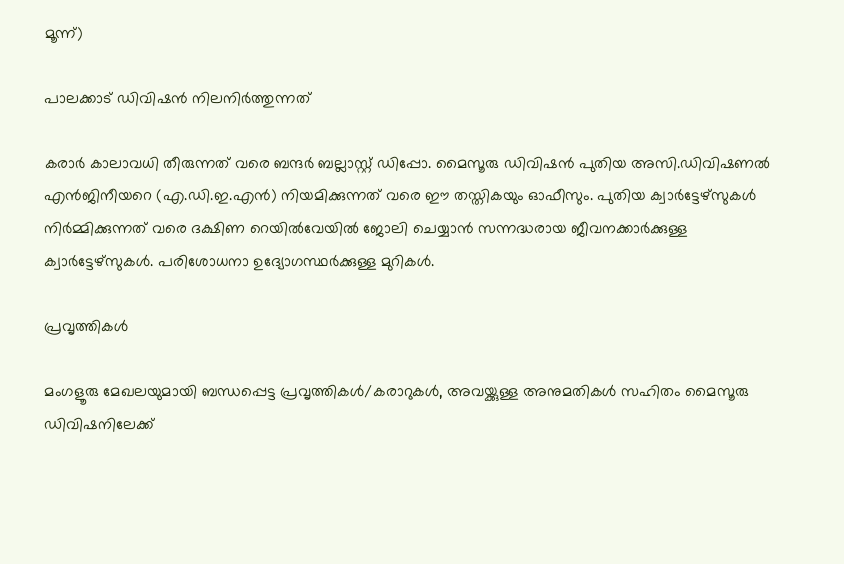മൂന്ന്)

പാലക്കാട് ഡിവിഷൻ നിലനിർത്തുന്നത്

കരാർ കാലാവധി തീരുന്നത് വരെ ബന്ദർ ബല്ലാസ്റ്റ് ഡിപ്പോ. മൈസൂരു ഡിവിഷൻ പുതിയ അസി.ഡിവിഷണൽ എൻജിനീയറെ (എ.ഡി.ഇ.എൻ) നിയമിക്കുന്നത് വരെ ഈ തസ്തികയും ഓഫീസും. പുതിയ ക്വാർട്ടേഴ്‌സുകൾ നിർമ്മിക്കുന്നത് വരെ ദക്ഷിണ റെയിൽവേയിൽ ജോലി ചെയ്യാൻ സന്നദ്ധരായ ജീവനക്കാർക്കുള്ള ക്വാർട്ടേഴ്‌സുകൾ. പരിശോധനാ ഉദ്യോഗസ്ഥർക്കുള്ള മുറികൾ.

പ്രവൃത്തികൾ

മംഗളൂരു മേഖലയുമായി ബന്ധപ്പെട്ട പ്രവൃത്തികൾ/കരാറുകൾ, അവയ്ക്കുള്ള അനുമതികൾ സഹിതം മൈസൂരു ഡിവിഷനിലേക്ക്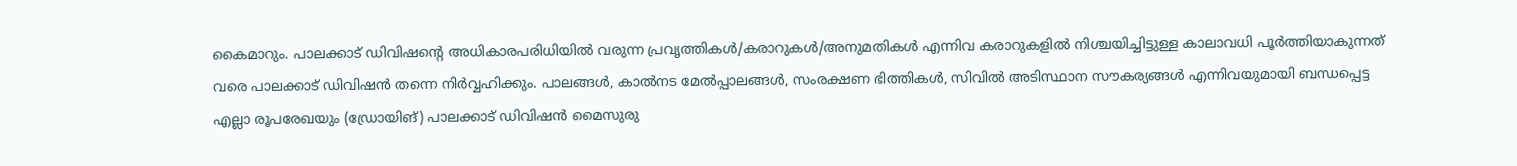കൈമാറും. പാലക്കാട് ഡിവിഷന്റെ അധികാരപരിധിയിൽ വരുന്ന പ്രവൃത്തികൾ/കരാറുകൾ/അനുമതികൾ എന്നിവ കരാറുകളിൽ നിശ്ചയിച്ചിട്ടുള്ള കാലാവധി പൂർത്തിയാകുന്നത് വരെ പാലക്കാട് ഡിവിഷൻ തന്നെ നിർവ്വഹിക്കും. പാലങ്ങൾ, കാൽനട മേൽപ്പാലങ്ങൾ, സംരക്ഷണ ഭിത്തികൾ, സിവിൽ അടിസ്ഥാന സൗകര്യങ്ങൾ എന്നിവയുമായി ബന്ധപ്പെട്ട എല്ലാ രൂപരേഖയും (ഡ്രോയിങ്) പാലക്കാട് ഡിവിഷൻ മൈസുരു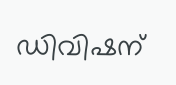ഡിവിഷന്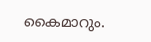കൈമാറും.